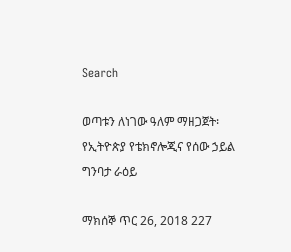Search

ወጣቱን ለነገው ዓለም ማዘጋጀት፡ የኢትዮጵያ የቴክኖሎጂና የሰው ኃይል ግንባታ ራዕይ

ማክሰኞ ጥር 26, 2018 227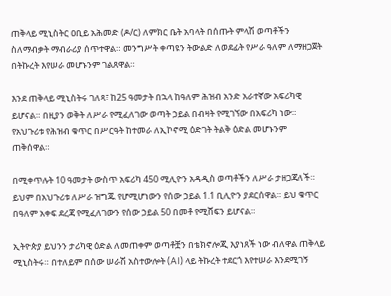ጠቅላይ ሚኒስትር ዐቢይ አሕመድ (ዶ/ር) ለምክር ቤት አባላት በሰጡት ምላሽ ወጣቶችን ስለማብቃት ማብራሪያ ሰጥተዋል። መንግሥት ቀጣዩን ትውልድ ለወደፊት የሥራ ዓለም ለማዘጋጀት በትኩረት እየሠራ መሆኑንም ገልጸዋል።

እንደ ጠቅላይ ሚኒስትሩ ገለጻ፣ ከ25 ዓመታት በኋላ ከዓለም ሕዝብ አንድ አራተኛው አፍሪካዊ ይሆናል። በዚያን ወቅት ለሥራ የሚፈለገው ወጣት ኃይል በብዛት የሚገኘው በአፍሪካ ነው። የአህጉሪቱ የሕዝብ ቁጥር በሥርዓት ከተመራ ለኢኮኖሚ ዕድገት ትልቅ ዕድል መሆኑንም ጠቅሰዋል።

በሚቀጥሉት 10 ዓመታት ውስጥ አፍሪካ 450 ሚሊዮን አዳዲስ ወጣቶችን ለሥራ ታዘጋጃለች። ይህም በአህጉሪቱ ለሥራ ዝግጁ የሆሚሆነውን የሰው ኃይል 1.1 ቢሊዮን ያደርሰዋል። ይህ ቁጥር በዓለም አቀፍ ደረጃ የሚፈለገውን የሰው ኃይል 50 በመቶ የሚሸፍን ይሆናል።

ኢትዮጵያ ይህንን ታሪካዊ ዕድል ለመጠቀም ወጣቶቿን በቴክኖሎጂ እያነጸች ነው ብለዋል ጠቅላይ ሚኒስትሩ። በተለይም በሰው ሠራሽ አስተውሎት (AI) ላይ ትኩረት ተደርጎ እየተሠራ እንደሚገኝ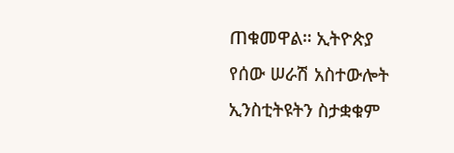ጠቁመዋል። ኢትዮጵያ የሰው ሠራሽ አስተውሎት ኢንስቲትዩትን ስታቋቁም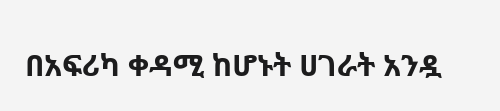በአፍሪካ ቀዳሚ ከሆኑት ሀገራት አንዷ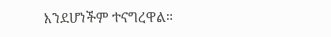እንደሆነችም ተናግረዋል።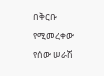በቅርቡ የሚመረቀው የሰው ሠራሽ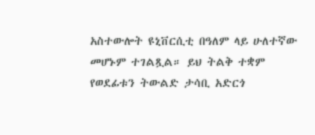አስተውሎት ዩኒቨርሲቲ በዓለም ላይ ሁለተኛው መሆኑም ተገልጿል። ይህ ትልቅ ተቋም የወደፊቱን ትውልድ ታሳቢ አድርጎ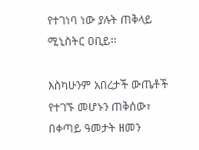የተገነባ ነው ያሉት ጠቅላይ ሚኒስትር ዐቢይ፡፡

እስካሁንም አበረታች ውጤቶች የተገኙ መሆኑን ጠቅሰው፣ በቀጣይ ዓመታት ዘመን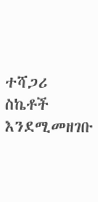ተሻጋሪ ስኬቶች እንደሚመዘገቡ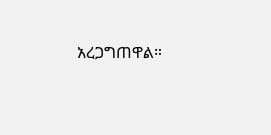አረጋግጠዋል።